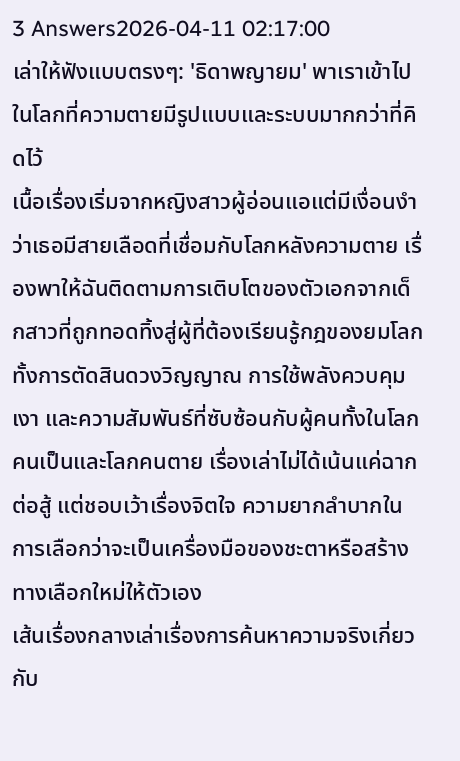3 Answers2026-04-11 02:17:00
เล่าให้ฟังแบบตรงๆ: 'ธิดาพญายม' พาเราเข้าไปในโลกที่ความตายมีรูปแบบและระบบมากกว่าที่คิดไว้
เนื้อเรื่องเริ่มจากหญิงสาวผู้อ่อนแอแต่มีเงื่อนงำว่าเธอมีสายเลือดที่เชื่อมกับโลกหลังความตาย เรื่องพาให้ฉันติดตามการเติบโตของตัวเอกจากเด็กสาวที่ถูกทอดทิ้งสู่ผู้ที่ต้องเรียนรู้กฎของยมโลก ทั้งการตัดสินดวงวิญญาณ การใช้พลังควบคุมเงา และความสัมพันธ์ที่ซับซ้อนกับผู้คนทั้งในโลกคนเป็นและโลกคนตาย เรื่องเล่าไม่ได้เน้นแค่ฉากต่อสู้ แต่ชอบเว้าเรื่องจิตใจ ความยากลำบากในการเลือกว่าจะเป็นเครื่องมือของชะตาหรือสร้างทางเลือกใหม่ให้ตัวเอง
เส้นเรื่องกลางเล่าเรื่องการค้นหาความจริงเกี่ยวกับ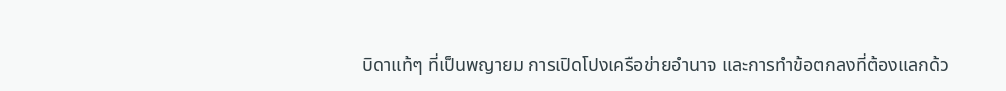บิดาแท้ๆ ที่เป็นพญายม การเปิดโปงเครือข่ายอำนาจ และการทำข้อตกลงที่ต้องแลกด้ว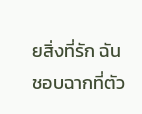ยสิ่งที่รัก ฉันชอบฉากที่ตัว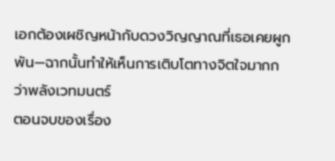เอกต้องเผชิญหน้ากับดวงวิญญาณที่เธอเคยผูกพัน—ฉากนั้นทำให้เห็นการเติบโตทางจิตใจมากกว่าพลังเวทมนตร์
ตอนจบของเรื่อง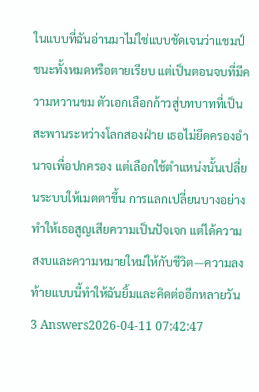ในแบบที่ฉันอ่านมาไม่ใช่แบบชัดเจนว่าแชมป์ชนะทั้งหมดหรือตายเรียบ แต่เป็นตอนจบที่มีความหวานขม ตัวเอกเลือกก้าวสู่บทบาทที่เป็นสะพานระหว่างโลกสองฝ่าย เธอไม่ยึดครองอำนาจเพื่อปกครอง แต่เลือกใช้ตำแหน่งนั้นเปลี่ยนระบบให้เมตตาขึ้น การแลกเปลี่ยนบางอย่างทำให้เธอสูญเสียความเป็นปัจเจก แต่ได้ความสงบและความหมายใหม่ให้กับชีวิต—ความลงท้ายแบบนี้ทำให้ฉันยิ้มและคิดต่ออีกหลายวัน
3 Answers2026-04-11 07:42:47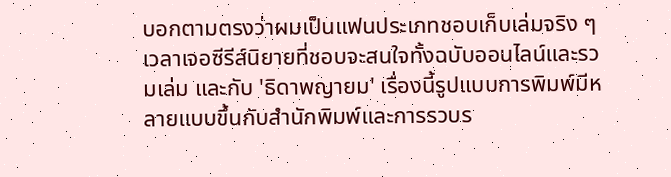บอกตามตรงว่าผมเป็นแฟนประเภทชอบเก็บเล่มจริง ๆ เวลาเจอซีรีส์นิยายที่ชอบจะสนใจทั้งฉบับออนไลน์และรวมเล่ม และกับ 'ธิดาพญายม' เรื่องนี้รูปแบบการพิมพ์มีหลายแบบขึ้นกับสำนักพิมพ์และการรวบร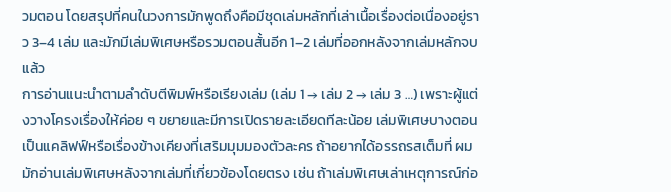วมตอน โดยสรุปที่คนในวงการมักพูดถึงคือมีชุดเล่มหลักที่เล่าเนื้อเรื่องต่อเนื่องอยู่ราว 3–4 เล่ม และมักมีเล่มพิเศษหรือรวมตอนสั้นอีก 1–2 เล่มที่ออกหลังจากเล่มหลักจบแล้ว
การอ่านแนะนำตามลำดับตีพิมพ์หรือเรียงเล่ม (เล่ม 1 → เล่ม 2 → เล่ม 3 …) เพราะผู้แต่งวางโครงเรื่องให้ค่อย ๆ ขยายและมีการเปิดรายละเอียดทีละน้อย เล่มพิเศษบางตอนเป็นแคลิฟฟ์หรือเรื่องข้างเคียงที่เสริมมุมมองตัวละคร ถ้าอยากได้อรรถรสเต็มที่ ผมมักอ่านเล่มพิเศษหลังจากเล่มที่เกี่ยวข้องโดยตรง เช่น ถ้าเล่มพิเศษเล่าเหตุการณ์ก่อ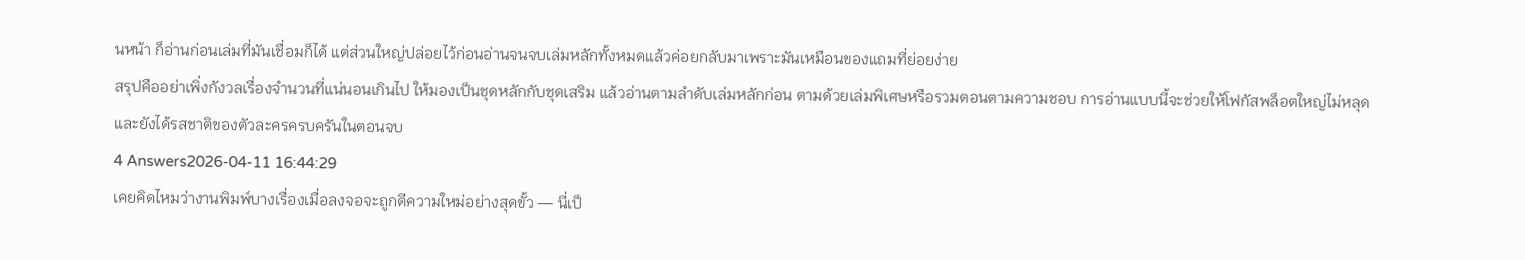นหน้า ก็อ่านก่อนเล่มที่มันเชื่อมก็ได้ แต่ส่วนใหญ่ปล่อยไว้ก่อนอ่านจนจบเล่มหลักทั้งหมดแล้วค่อยกลับมาเพราะมันเหมือนของแถมที่ย่อยง่าย
สรุปคืออย่าเพิ่งกังวลเรื่องจำนวนที่แน่นอนเกินไป ให้มองเป็นชุดหลักกับชุดเสริม แล้วอ่านตามลำดับเล่มหลักก่อน ตามด้วยเล่มพิเศษหรือรวมตอนตามความชอบ การอ่านแบบนี้จะช่วยให้โฟกัสพล็อตใหญ่ไม่หลุดและยังได้รสชาติของตัวละครครบครันในตอนจบ
4 Answers2026-04-11 16:44:29
เคยคิดไหมว่างานพิมพ์บางเรื่องเมื่อลงจอจะถูกตีความใหม่อย่างสุดขั้ว — นี่เป็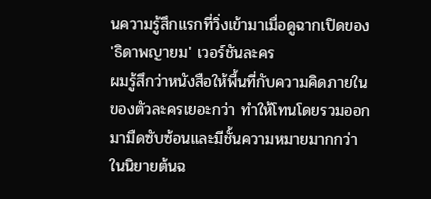นความรู้สึกแรกที่วิ่งเข้ามาเมื่อดูฉากเปิดของ 'ธิดาพญายม' เวอร์ชันละคร
ผมรู้สึกว่าหนังสือให้พื้นที่กับความคิดภายในของตัวละครเยอะกว่า ทำให้โทนโดยรวมออกมามืดซับซ้อนและมีชั้นความหมายมากกว่า ในนิยายต้นฉ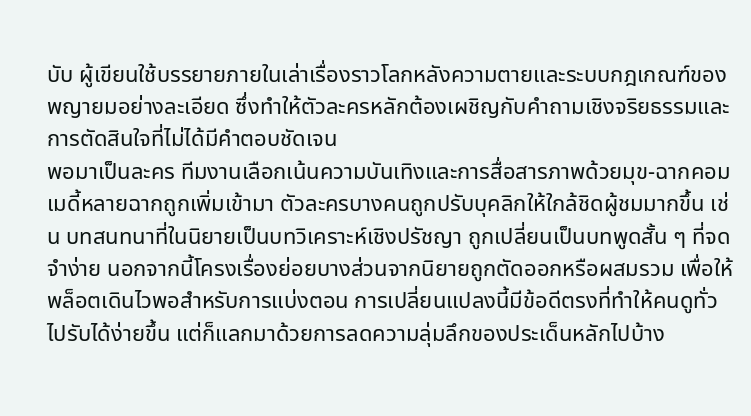บับ ผู้เขียนใช้บรรยายภายในเล่าเรื่องราวโลกหลังความตายและระบบกฎเกณฑ์ของพญายมอย่างละเอียด ซึ่งทำให้ตัวละครหลักต้องเผชิญกับคำถามเชิงจริยธรรมและการตัดสินใจที่ไม่ได้มีคำตอบชัดเจน
พอมาเป็นละคร ทีมงานเลือกเน้นความบันเทิงและการสื่อสารภาพด้วยมุข-ฉากคอมเมดี้หลายฉากถูกเพิ่มเข้ามา ตัวละครบางคนถูกปรับบุคลิกให้ใกล้ชิดผู้ชมมากขึ้น เช่น บทสนทนาที่ในนิยายเป็นบทวิเคราะห์เชิงปรัชญา ถูกเปลี่ยนเป็นบทพูดสั้น ๆ ที่จดจำง่าย นอกจากนี้โครงเรื่องย่อยบางส่วนจากนิยายถูกตัดออกหรือผสมรวม เพื่อให้พล็อตเดินไวพอสำหรับการแบ่งตอน การเปลี่ยนแปลงนี้มีข้อดีตรงที่ทำให้คนดูทั่วไปรับได้ง่ายขึ้น แต่ก็แลกมาด้วยการลดความลุ่มลึกของประเด็นหลักไปบ้าง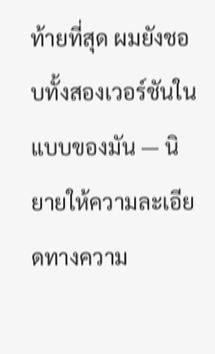ท้ายที่สุด ผมยังชอบทั้งสองเวอร์ชันในแบบของมัน — นิยายให้ความละเอียดทางความ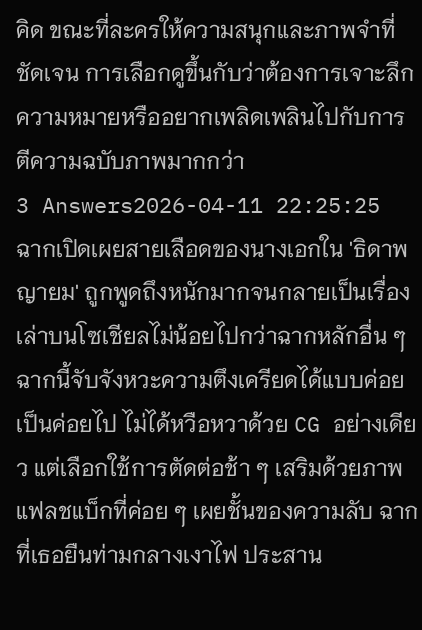คิด ขณะที่ละครให้ความสนุกและภาพจำที่ชัดเจน การเลือกดูขึ้นกับว่าต้องการเจาะลึกความหมายหรืออยากเพลิดเพลินไปกับการตีความฉบับภาพมากกว่า
3 Answers2026-04-11 22:25:25
ฉากเปิดเผยสายเลือดของนางเอกใน 'ธิดาพญายม' ถูกพูดถึงหนักมากจนกลายเป็นเรื่องเล่าบนโซเชียลไม่น้อยไปกว่าฉากหลักอื่น ๆ
ฉากนี้จับจังหวะความตึงเครียดได้แบบค่อยเป็นค่อยไป ไม่ได้หวือหวาด้วย CG อย่างเดียว แต่เลือกใช้การตัดต่อช้า ๆ เสริมด้วยภาพแฟลชแบ็กที่ค่อย ๆ เผยชั้นของความลับ ฉากที่เธอยืนท่ามกลางเงาไฟ ประสาน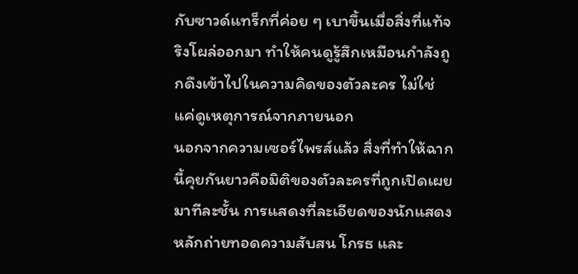กับซาวด์แทร็กที่ค่อย ๆ เบาขึ้นเมื่อสิ่งที่แท้จริงโผล่ออกมา ทำให้คนดูรู้สึกเหมือนกำลังถูกดึงเข้าไปในความคิดของตัวละคร ไม่ใช่แค่ดูเหตุการณ์จากภายนอก
นอกจากความเซอร์ไพรส์แล้ว สิ่งที่ทำให้ฉากนี้คุยกันยาวคือมิติของตัวละครที่ถูกเปิดเผยมาทีละชั้น การแสดงที่ละเอียดของนักแสดงหลักถ่ายทอดความสับสน โกรธ และ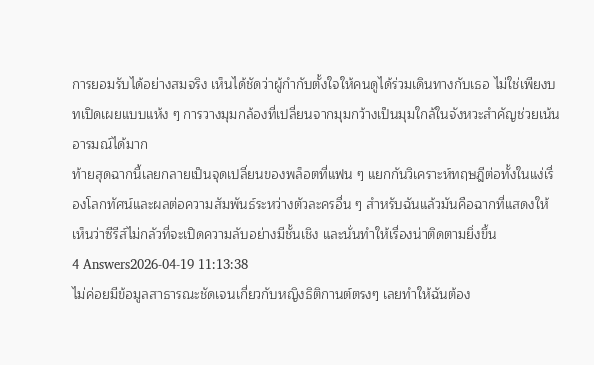การยอมรับได้อย่างสมจริง เห็นได้ชัดว่าผู้กำกับตั้งใจให้คนดูได้ร่วมเดินทางกับเธอ ไม่ใช่เพียงบทเปิดเผยแบบแห้ง ๆ การวางมุมกล้องที่เปลี่ยนจากมุมกว้างเป็นมุมใกล้ในจังหวะสำคัญช่วยเน้นอารมณ์ได้มาก
ท้ายสุดฉากนี้เลยกลายเป็นจุดเปลี่ยนของพล็อตที่แฟน ๆ แยกกันวิเคราะห์ทฤษฎีต่อทั้งในแง่เรื่องโลกทัศน์และผลต่อความสัมพันธ์ระหว่างตัวละครอื่น ๆ สำหรับฉันแล้วมันคือฉากที่แสดงให้เห็นว่าซีรีส์ไม่กลัวที่จะเปิดความลับอย่างมีชั้นเชิง และนั่นทำให้เรื่องน่าติดตามยิ่งขึ้น
4 Answers2026-04-19 11:13:38
ไม่ค่อยมีข้อมูลสาธารณะชัดเจนเกี่ยวกับหญิงธิติกานต์ตรงๆ เลยทำให้ฉันต้อง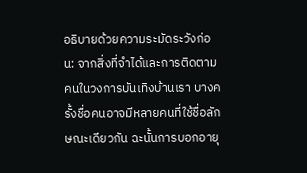อธิบายด้วยความระมัดระวังก่อน: จากสิ่งที่จำได้และการติดตามคนในวงการบันเทิงบ้านเรา บางครั้งชื่อคนอาจมีหลายคนที่ใช้ชื่อลักษณะเดียวกัน ฉะนั้นการบอกอายุ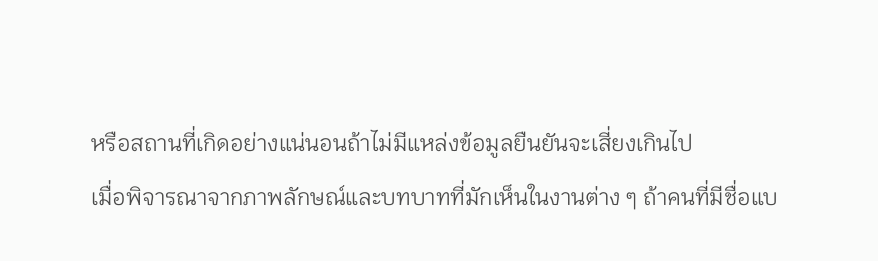หรือสถานที่เกิดอย่างแน่นอนถ้าไม่มีแหล่งข้อมูลยืนยันจะเสี่ยงเกินไป
เมื่อพิจารณาจากภาพลักษณ์และบทบาทที่มักเห็นในงานต่าง ๆ ถ้าคนที่มีชื่อแบ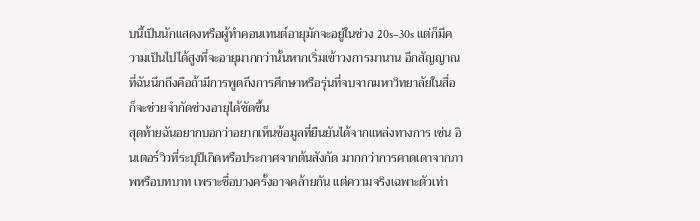บนี้เป็นนักแสดงหรือผู้ทำคอนเทนต์อายุมักจะอยู่ในช่วง 20s–30s แต่ก็มีความเป็นไปได้สูงที่จะอายุมากกว่านั้นหากเริ่มเข้าวงการมานาน อีกสัญญาณที่ฉันนึกถึงคือถ้ามีการพูดถึงการศึกษาหรือรุ่นที่จบจากมหาวิทยาลัยในสื่อ ก็จะช่วยจำกัดช่วงอายุได้ชัดขึ้น
สุดท้ายฉันอยากบอกว่าอยากเห็นข้อมูลที่ยืนยันได้จากแหล่งทางการ เช่น อินเตอร์วิวที่ระบุปีเกิดหรือประกาศจากต้นสังกัด มากกว่าการคาดเดาจากภาพหรือบทบาท เพราะชื่อบางครั้งอาจคล้ายกัน แต่ความจริงเฉพาะตัวเท่า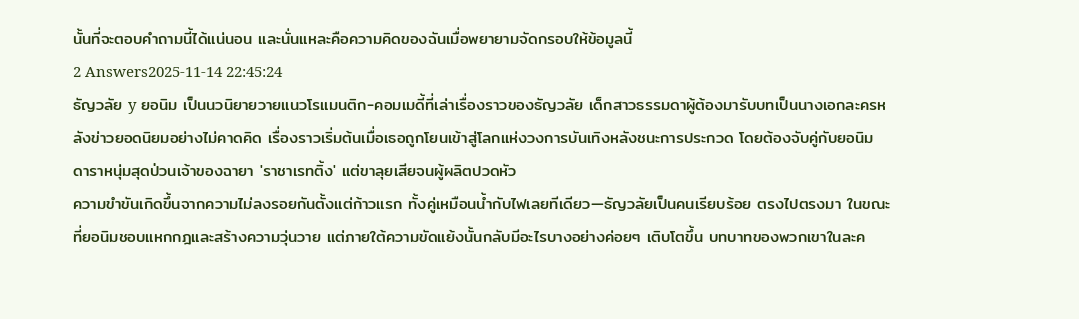นั้นที่จะตอบคำถามนี้ได้แน่นอน และนั่นแหละคือความคิดของฉันเมื่อพยายามจัดกรอบให้ข้อมูลนี้
2 Answers2025-11-14 22:45:24
ธัญวลัย y ยอนิม เป็นนวนิยายวายแนวโรแมนติก-คอมเมดี้ที่เล่าเรื่องราวของธัญวลัย เด็กสาวธรรมดาผู้ต้องมารับบทเป็นนางเอกละครหลังข่าวยอดนิยมอย่างไม่คาดคิด เรื่องราวเริ่มต้นเมื่อเธอถูกโยนเข้าสู่โลกแห่งวงการบันเทิงหลังชนะการประกวด โดยต้องจับคู่กับยอนิม ดาราหนุ่มสุดป่วนเจ้าของฉายา 'ราชาเรทติ้ง' แต่ขาลุยเสียจนผู้ผลิตปวดหัว
ความขำขันเกิดขึ้นจากความไม่ลงรอยกันตั้งแต่ก้าวแรก ทั้งคู่เหมือนน้ำกับไฟเลยทีเดียว—ธัญวลัยเป็นคนเรียบร้อย ตรงไปตรงมา ในขณะที่ยอนิมชอบแหกกฎและสร้างความวุ่นวาย แต่ภายใต้ความขัดแย้งนั้นกลับมีอะไรบางอย่างค่อยๆ เติบโตขึ้น บทบาทของพวกเขาในละค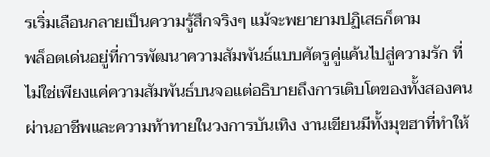รเริ่มเลือนกลายเป็นความรู้สึกจริงๆ แม้จะพยายามปฏิเสธก็ตาม
พล็อตเด่นอยู่ที่การพัฒนาความสัมพันธ์แบบศัตรูคู่แค้นไปสู่ความรัก ที่ไม่ใช่เพียงแค่ความสัมพันธ์บนจอแต่อธิบายถึงการเติบโตของทั้งสองคนผ่านอาชีพและความท้าทายในวงการบันเทิง งานเขียนมีทั้งมุขฮาที่ทำให้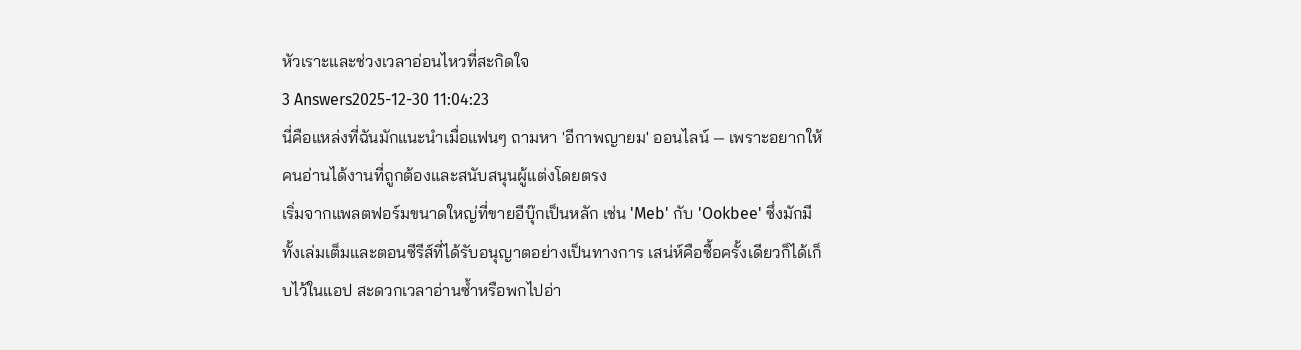หัวเราะและช่วงเวลาอ่อนไหวที่สะกิดใจ
3 Answers2025-12-30 11:04:23
นี่คือแหล่งที่ฉันมักแนะนำเมื่อแฟนๆ ถามหา 'อีกาพญายม' ออนไลน์ — เพราะอยากให้คนอ่านได้งานที่ถูกต้องและสนับสนุนผู้แต่งโดยตรง
เริ่มจากแพลตฟอร์มขนาดใหญ่ที่ขายอีบุ๊กเป็นหลัก เช่น 'Meb' กับ 'Ookbee' ซึ่งมักมีทั้งเล่มเต็มและตอนซีรีส์ที่ได้รับอนุญาตอย่างเป็นทางการ เสน่ห์คือซื้อครั้งเดียวก็ได้เก็บไว้ในแอป สะดวกเวลาอ่านซ้ำหรือพกไปอ่า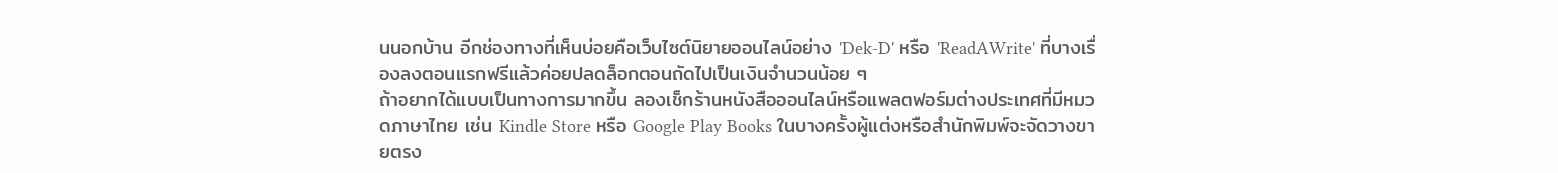นนอกบ้าน อีกช่องทางที่เห็นบ่อยคือเว็บไซต์นิยายออนไลน์อย่าง 'Dek-D' หรือ 'ReadAWrite' ที่บางเรื่องลงตอนแรกฟรีแล้วค่อยปลดล็อกตอนถัดไปเป็นเงินจำนวนน้อย ๆ
ถ้าอยากได้แบบเป็นทางการมากขึ้น ลองเช็กร้านหนังสือออนไลน์หรือแพลตฟอร์มต่างประเทศที่มีหมวดภาษาไทย เช่น Kindle Store หรือ Google Play Books ในบางครั้งผู้แต่งหรือสำนักพิมพ์จะจัดวางขายตรง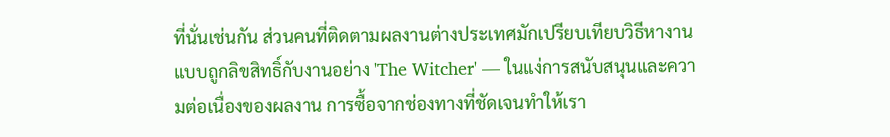ที่นั่นเช่นกัน ส่วนคนที่ติดตามผลงานต่างประเทศมักเปรียบเทียบวิธีหางานแบบถูกลิขสิทธิ์กับงานอย่าง 'The Witcher' — ในแง่การสนับสนุนและความต่อเนื่องของผลงาน การซื้อจากช่องทางที่ชัดเจนทำให้เรา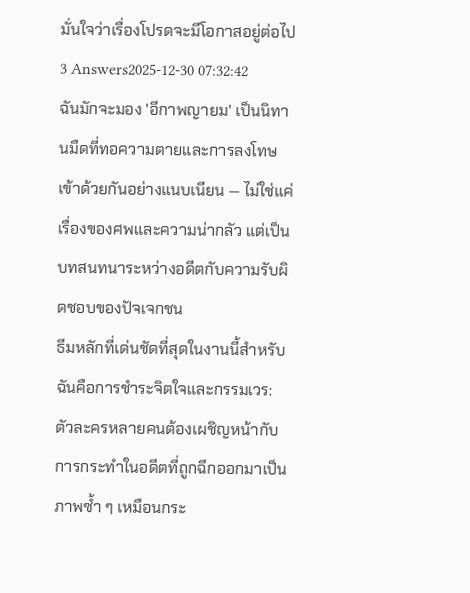มั่นใจว่าเรื่องโปรดจะมีโอกาสอยู่ต่อไป
3 Answers2025-12-30 07:32:42
ฉันมักจะมอง 'อีกาพญายม' เป็นนิทานมืดที่ทอความตายและการลงโทษเข้าด้วยกันอย่างแนบเนียน — ไม่ใช่แค่เรื่องของศพและความน่ากลัว แต่เป็นบทสนทนาระหว่างอดีตกับความรับผิดชอบของปัจเจกชน
ธีมหลักที่เด่นชัดที่สุดในงานนี้สำหรับฉันคือการชำระจิตใจและกรรมเวร: ตัวละครหลายคนต้องเผชิญหน้ากับการกระทำในอดีตที่ถูกฉีกออกมาเป็นภาพซ้ำ ๆ เหมือนกระ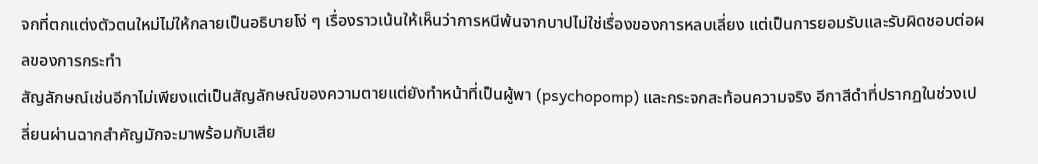จกที่ตกแต่งตัวตนใหม่ไม่ให้กลายเป็นอธิบายโง่ ๆ เรื่องราวเน้นให้เห็นว่าการหนีพ้นจากบาปไม่ใช่เรื่องของการหลบเลี่ยง แต่เป็นการยอมรับและรับผิดชอบต่อผลของการกระทำ
สัญลักษณ์เช่นอีกาไม่เพียงแต่เป็นสัญลักษณ์ของความตายแต่ยังทำหน้าที่เป็นผู้พา (psychopomp) และกระจกสะท้อนความจริง อีกาสีดำที่ปรากฏในช่วงเปลี่ยนผ่านฉากสำคัญมักจะมาพร้อมกับเสีย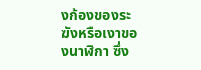งก้องของระฆังหรือเงาของนาฬิกา ซึ่ง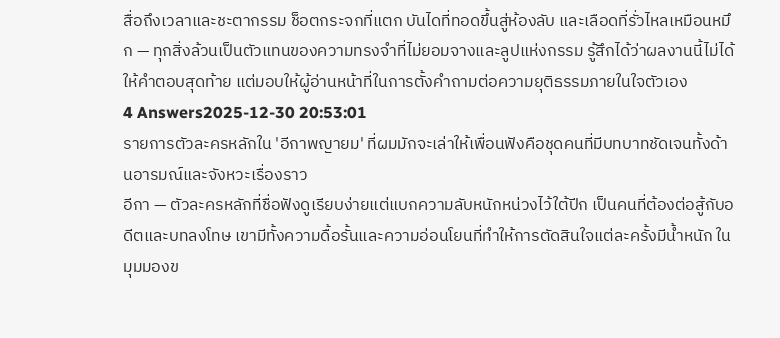สื่อถึงเวลาและชะตากรรม ช็อตกระจกที่แตก บันไดที่ทอดขึ้นสู่ห้องลับ และเลือดที่รั่วไหลเหมือนหมึก — ทุกสิ่งล้วนเป็นตัวแทนของความทรงจำที่ไม่ยอมจางและลูปแห่งกรรม รู้สึกได้ว่าผลงานนี้ไม่ได้ให้คำตอบสุดท้าย แต่มอบให้ผู้อ่านหน้าที่ในการตั้งคำถามต่อความยุติธรรมภายในใจตัวเอง
4 Answers2025-12-30 20:53:01
รายการตัวละครหลักใน 'อีกาพญายม' ที่ผมมักจะเล่าให้เพื่อนฟังคือชุดคนที่มีบทบาทชัดเจนทั้งด้านอารมณ์และจังหวะเรื่องราว
อีกา — ตัวละครหลักที่ชื่อฟังดูเรียบง่ายแต่แบกความลับหนักหน่วงไว้ใต้ปีก เป็นคนที่ต้องต่อสู้กับอดีตและบทลงโทษ เขามีทั้งความดื้อรั้นและความอ่อนโยนที่ทำให้การตัดสินใจแต่ละครั้งมีน้ำหนัก ในมุมมองข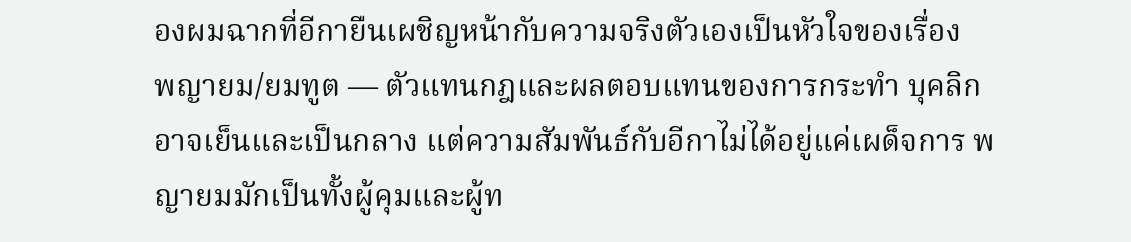องผมฉากที่อีกายืนเผชิญหน้ากับความจริงตัวเองเป็นหัวใจของเรื่อง
พญายม/ยมทูต — ตัวแทนกฎและผลตอบแทนของการกระทำ บุคลิกอาจเย็นและเป็นกลาง แต่ความสัมพันธ์กับอีกาไม่ได้อยู่แค่เผด็จการ พญายมมักเป็นทั้งผู้คุมและผู้ท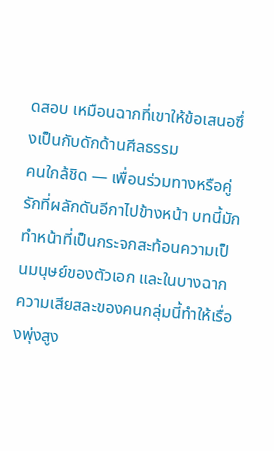ดสอบ เหมือนฉากที่เขาให้ข้อเสนอซึ่งเป็นกับดักด้านศีลธรรม
คนใกล้ชิด — เพื่อนร่วมทางหรือคู่รักที่ผลักดันอีกาไปข้างหน้า บทนี้มักทำหน้าที่เป็นกระจกสะท้อนความเป็นมนุษย์ของตัวเอก และในบางฉากความเสียสละของคนกลุ่มนี้ทำให้เรื่องพุ่งสูง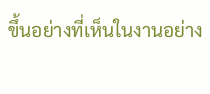ขึ้นอย่างที่เห็นในงานอย่าง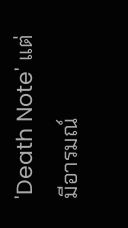'Death Note' แต่มีอารมณ์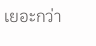เยอะกว่า